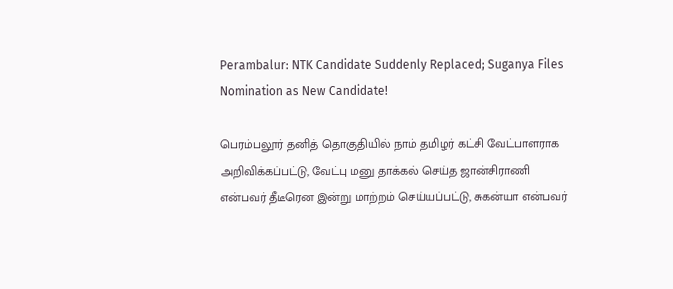Perambalur: NTK Candidate Suddenly Replaced; Suganya Files Nomination as New Candidate!

பெரம்பலூர் தனித் தொகுதியில் நாம் தமிழர் கட்சி வேட்பாளராக அறிவிக்கப்பட்டு, வேட்பு மனு தாக்கல் செய்த ஜான்சிராணி என்பவர் தீடீரென இன்று மாற்றம் செய்யப்பட்டு, சுகன்யா என்பவர்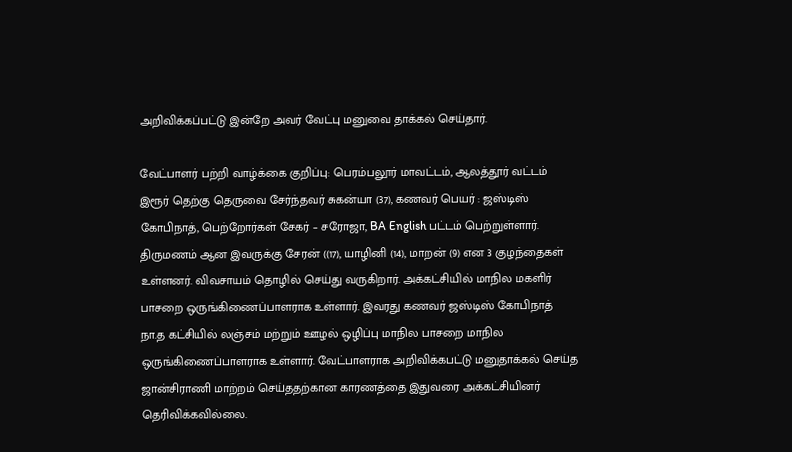அறிவிக்கப்பட்டு இன்றே அவர் வேட்பு மனுவை தாக்கல் செய்தார்.

வேட்பாளர் பற்றி வாழ்க்கை குறிப்பு: பெரம்பலூர் மாவட்டம், ஆலத்தூர் வட்டம் இரூர் தெற்கு தெருவை சேர்ந்தவர் சுகன்யா (37), கணவர் பெயர் : ஜஸ்டிஸ் கோபிநாத், பெற்றோர்கள் சேகர் – சரோஜா, BA English பட்டம் பெற்றுள்ளார். திருமணம் ஆன இவருக்கு சேரன் ((17), யாழினி (14), மாறன் (9) என 3 குழந்தைகள் உள்ளனர். விவசாயம் தொழில் செய்து வருகிறார். அக்கட்சியில் மாநில மகளிர் பாசறை ஒருங்கிணைப்பாளராக உள்ளார். இவரது கணவர் ஜஸ்டிஸ் கோபிநாத் நா.த கட்சியில் லஞ்சம் மற்றும் ஊழல் ஒழிப்பு மாநில பாசறை மாநில ஒருங்கிணைப்பாளராக உள்ளார். வேட்பாளராக அறிவிக்கபட்டு மனுதாக்கல் செய்த ஜான்சிராணி மாற்றம் செய்ததற்கான காரணத்தை இதுவரை அக்கட்சியினர் தெரிவிக்கவில்லை.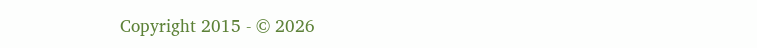Copyright 2015 - © 2026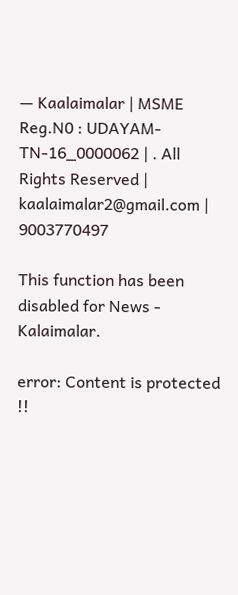— Kaalaimalar | MSME Reg.N0 : UDAYAM-TN-16_0000062 | . All Rights Reserved | kaalaimalar2@gmail.com | 9003770497

This function has been disabled for News - Kalaimalar.

error: Content is protected !!